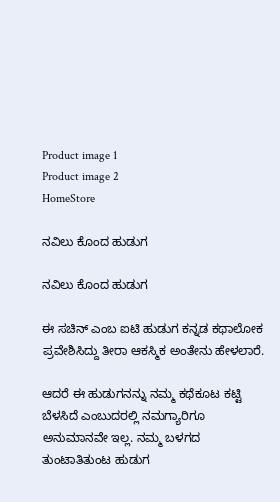Product image 1
Product image 2
HomeStore

ನವಿಲು ಕೊಂದ ಹುಡುಗ

ನವಿಲು ಕೊಂದ ಹುಡುಗ

ಈ ಸಚಿನ್ ಎಂಬ ಐಟಿ ಹುಡುಗ ಕನ್ನಡ ಕಥಾಲೋಕ ಪ್ರವೇಶಿಸಿದ್ದು ತೀರಾ ಆಕಸ್ಮಿಕ ಅಂತೇನು ಹೇಳಲಾರೆ.

ಆದರೆ ಈ ಹುಡುಗನನ್ನು ನಮ್ಮ ಕಥೆಕೂಟ ಕಟ್ಟಿ ಬೆಳಸಿದೆ ಎಂಬುದರಲ್ಲಿ ನಮಗ್ಯಾರಿಗೂ ಅನುಮಾನವೇ ಇಲ್ಲ. ನಮ್ಮ ಬಳಗದ ತುಂಟಾತಿತುಂಟ ಹುಡುಗ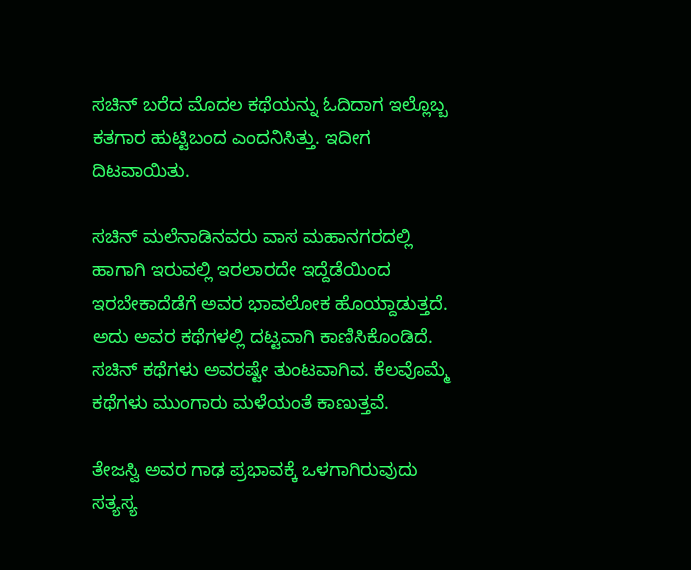ಸಚಿನ್ ಬರೆದ ಮೊದಲ ಕಥೆಯನ್ನು ಓದಿದಾಗ ಇಲ್ಲೊಬ್ಬ ಕತಗಾರ ಹುಟ್ಟಿಬಂದ ಎಂದನಿಸಿತ್ತು. ಇದೀಗ ದಿಟವಾಯಿತು.

ಸಚಿನ್ ಮಲೆನಾಡಿನವರು ವಾಸ ಮಹಾನಗರದಲ್ಲಿ ಹಾಗಾಗಿ ಇರುವಲ್ಲಿ ಇರಲಾರದೇ ಇದ್ದೆಡೆಯಿಂದ ಇರಬೇಕಾದೆಡೆಗೆ ಅವರ ಭಾವಲೋಕ ಹೊಯ್ದಾಡುತ್ತದೆ. ಅದು ಅವರ ಕಥೆಗಳಲ್ಲಿ ದಟ್ಟವಾಗಿ ಕಾಣಿಸಿಕೊಂಡಿದೆ. ಸಚಿನ್ ಕಥೆಗಳು ಅವರಷ್ಟೇ ತುಂಟವಾಗಿವ. ಕೆಲವೊಮ್ಮೆ ಕಥೆಗಳು ಮುಂಗಾರು ಮಳೆಯಂತೆ ಕಾಣುತ್ತವೆ.

ತೇಜಸ್ವಿ ಅವರ ಗಾಢ ಪ್ರಭಾವಕ್ಕೆ ಒಳಗಾಗಿರುವುದು ಸತ್ಯಸ್ಯ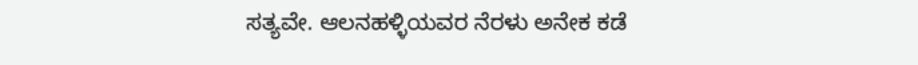ಸತ್ಯವೇ. ಆಲನಹಳ್ಳಿಯವರ ನೆರಳು ಅನೇಕ ಕಡೆ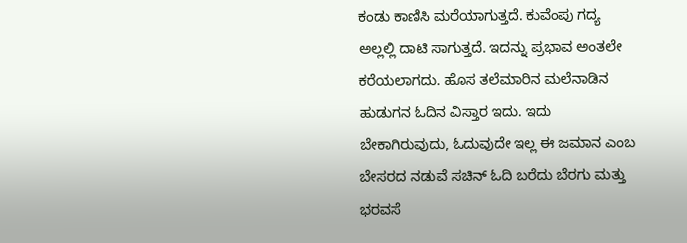ಕಂಡು ಕಾಣಿಸಿ ಮರೆಯಾಗುತ್ತದೆ. ಕುವೆಂಪು ಗದ್ಯ ಅಲ್ಲಲ್ಲಿ ದಾಟಿ ಸಾಗುತ್ತದೆ. ಇದನ್ನು ಪ್ರಭಾವ ಅಂತಲೇ ಕರೆಯಲಾಗದು. ಹೊಸ ತಲೆಮಾರಿನ ಮಲೆನಾಡಿನ ಹುಡುಗನ ಓದಿನ ವಿಸ್ತಾರ ಇದು. ಇದು ಬೇಕಾಗಿರುವುದು, ಓದುವುದೇ ಇಲ್ಲ ಈ ಜಮಾನ ಎಂಬ ಬೇಸರದ ನಡುವೆ ಸಚಿನ್ ಓದಿ ಬರೆದು ಬೆರಗು ಮತ್ತು ಭರವಸೆ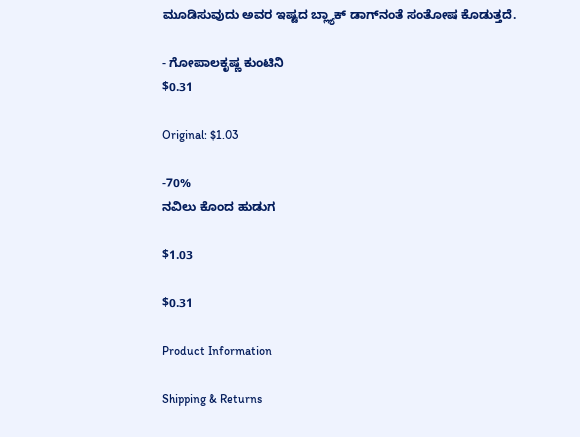ಮೂಡಿಸುವುದು ಅವರ ಇಷ್ಟದ ಬ್ಲ್ಯಾಕ್ ಡಾಗ್‌ನಂತೆ ಸಂತೋಷ ಕೊಡುತ್ತದೆ.

- ಗೋಪಾಲಕೃಷ್ಣ ಕುಂಟಿನಿ
$0.31

Original: $1.03

-70%
ನವಿಲು ಕೊಂದ ಹುಡುಗ

$1.03

$0.31

Product Information

Shipping & Returns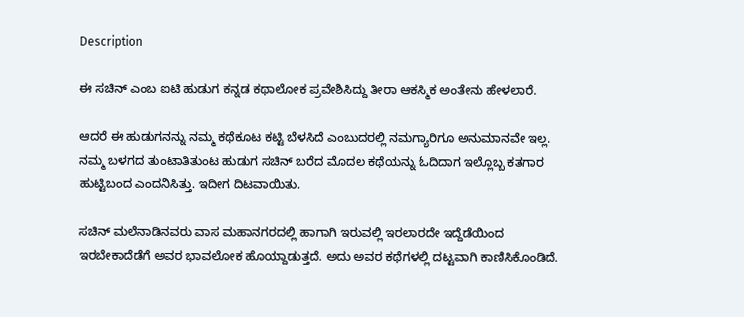Description

ಈ ಸಚಿನ್ ಎಂಬ ಐಟಿ ಹುಡುಗ ಕನ್ನಡ ಕಥಾಲೋಕ ಪ್ರವೇಶಿಸಿದ್ದು ತೀರಾ ಆಕಸ್ಮಿಕ ಅಂತೇನು ಹೇಳಲಾರೆ.

ಆದರೆ ಈ ಹುಡುಗನನ್ನು ನಮ್ಮ ಕಥೆಕೂಟ ಕಟ್ಟಿ ಬೆಳಸಿದೆ ಎಂಬುದರಲ್ಲಿ ನಮಗ್ಯಾರಿಗೂ ಅನುಮಾನವೇ ಇಲ್ಲ. ನಮ್ಮ ಬಳಗದ ತುಂಟಾತಿತುಂಟ ಹುಡುಗ ಸಚಿನ್ ಬರೆದ ಮೊದಲ ಕಥೆಯನ್ನು ಓದಿದಾಗ ಇಲ್ಲೊಬ್ಬ ಕತಗಾರ ಹುಟ್ಟಿಬಂದ ಎಂದನಿಸಿತ್ತು. ಇದೀಗ ದಿಟವಾಯಿತು.

ಸಚಿನ್ ಮಲೆನಾಡಿನವರು ವಾಸ ಮಹಾನಗರದಲ್ಲಿ ಹಾಗಾಗಿ ಇರುವಲ್ಲಿ ಇರಲಾರದೇ ಇದ್ದೆಡೆಯಿಂದ ಇರಬೇಕಾದೆಡೆಗೆ ಅವರ ಭಾವಲೋಕ ಹೊಯ್ದಾಡುತ್ತದೆ. ಅದು ಅವರ ಕಥೆಗಳಲ್ಲಿ ದಟ್ಟವಾಗಿ ಕಾಣಿಸಿಕೊಂಡಿದೆ.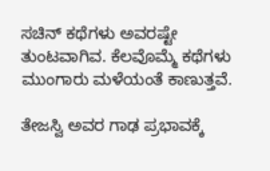ಸಚಿನ್ ಕಥೆಗಳು ಅವರಷ್ಟೇ ತುಂಟವಾಗಿವ. ಕೆಲವೊಮ್ಮೆ ಕಥೆಗಳು ಮುಂಗಾರು ಮಳೆಯಂತೆ ಕಾಣುತ್ತವೆ.

ತೇಜಸ್ವಿ ಅವರ ಗಾಢ ಪ್ರಭಾವಕ್ಕೆ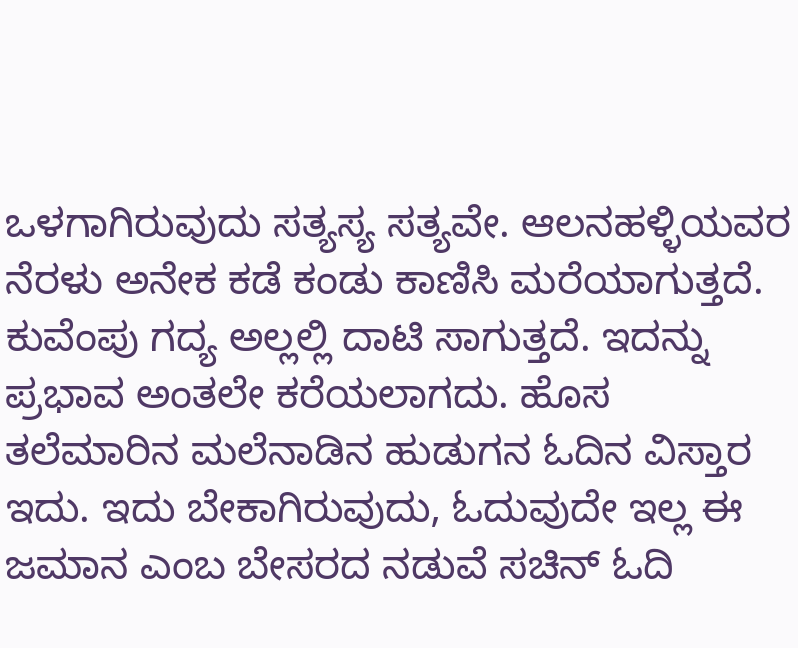ಒಳಗಾಗಿರುವುದು ಸತ್ಯಸ್ಯ ಸತ್ಯವೇ. ಆಲನಹಳ್ಳಿಯವರ ನೆರಳು ಅನೇಕ ಕಡೆ ಕಂಡು ಕಾಣಿಸಿ ಮರೆಯಾಗುತ್ತದೆ. ಕುವೆಂಪು ಗದ್ಯ ಅಲ್ಲಲ್ಲಿ ದಾಟಿ ಸಾಗುತ್ತದೆ. ಇದನ್ನು ಪ್ರಭಾವ ಅಂತಲೇ ಕರೆಯಲಾಗದು. ಹೊಸ ತಲೆಮಾರಿನ ಮಲೆನಾಡಿನ ಹುಡುಗನ ಓದಿನ ವಿಸ್ತಾರ ಇದು. ಇದು ಬೇಕಾಗಿರುವುದು, ಓದುವುದೇ ಇಲ್ಲ ಈ ಜಮಾನ ಎಂಬ ಬೇಸರದ ನಡುವೆ ಸಚಿನ್ ಓದಿ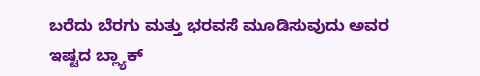ಬರೆದು ಬೆರಗು ಮತ್ತು ಭರವಸೆ ಮೂಡಿಸುವುದು ಅವರ ಇಷ್ಟದ ಬ್ಲ್ಯಾಕ್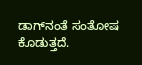ಡಾಗ್‌ನಂತೆ ಸಂತೋಷ ಕೊಡುತ್ತದೆ.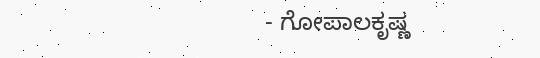- ಗೋಪಾಲಕೃಷ್ಣ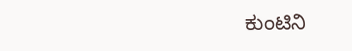ಕುಂಟಿನಿ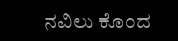ನವಿಲು ಕೊಂದ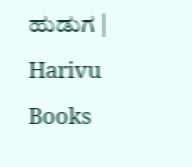ಹುಡುಗ | Harivu Books